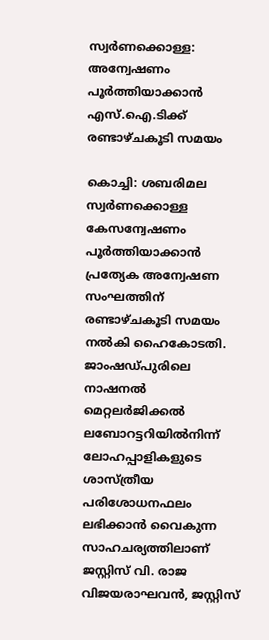സ്വർണക്കൊള്ള: അന്വേഷണം പൂർത്തിയാക്കാൻ എസ്.ഐ.ടിക്ക് രണ്ടാഴ്ചകൂടി സമയം

കൊച്ചി: ശബരിമല സ്വർണക്കൊള്ള കേസന്വേഷണം പൂർത്തിയാക്കാൻ പ്രത്യേക അന്വേഷണ സംഘത്തിന് രണ്ടാഴ്ചകൂടി സമയം നൽകി ഹൈകോടതി. ജാംഷഡ്പുരിലെ നാഷനൽ മെറ്റലർജിക്കൽ ലബോറട്ടറിയിൽനിന്ന് ലോഹപ്പാളികളുടെ ശാസ്ത്രീയ പരിശോധനഫലം ലഭിക്കാൻ വൈകുന്ന സാഹചര്യത്തിലാണ് ജസ്റ്റിസ് വി. രാജ വിജയരാഘവൻ, ജസ്റ്റിസ്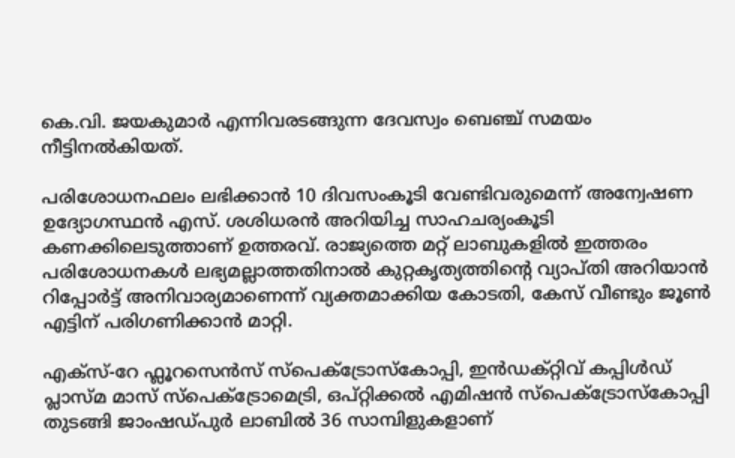കെ.വി. ജയകുമാർ എന്നിവരടങ്ങുന്ന ദേവസ്വം ബെഞ്ച് സമയം നീട്ടിനൽകിയത്.

പരിശോധനഫലം ലഭിക്കാൻ 10 ദിവസംകൂടി വേണ്ടിവരുമെന്ന് അന്വേഷണ ഉദ്യോഗസ്ഥൻ എസ്. ശശിധരൻ അറിയിച്ച സാഹചര്യംകൂടി കണക്കിലെടുത്താണ് ഉത്തരവ്. രാജ്യത്തെ മറ്റ് ലാബുകളിൽ ഇത്തരം പരിശോധനകൾ ലഭ്യമല്ലാത്തതിനാൽ കുറ്റകൃത്യത്തിന്‍റെ വ്യാപ്തി അറിയാൻ റിപ്പോർട്ട് അനിവാര്യമാണെന്ന് വ്യക്തമാക്കിയ കോടതി, കേസ് വീണ്ടും ജൂൺ എട്ടിന് പരിഗണിക്കാൻ മാറ്റി.

എക്സ്-റേ ഫ്ലൂറസെൻസ് സ്പെക്ട്രോസ്കോപ്പി, ഇൻഡക്റ്റിവ് കപ്പിൾഡ് പ്ലാസ്മ മാസ് സ്പെക്ട്രോമെട്രി, ഒപ്റ്റിക്കൽ എമിഷൻ സ്പെക്ട്രോസ്കോപ്പി തുടങ്ങി ജാംഷഡ്പുർ ലാബിൽ 36 സാമ്പിളുകളാണ്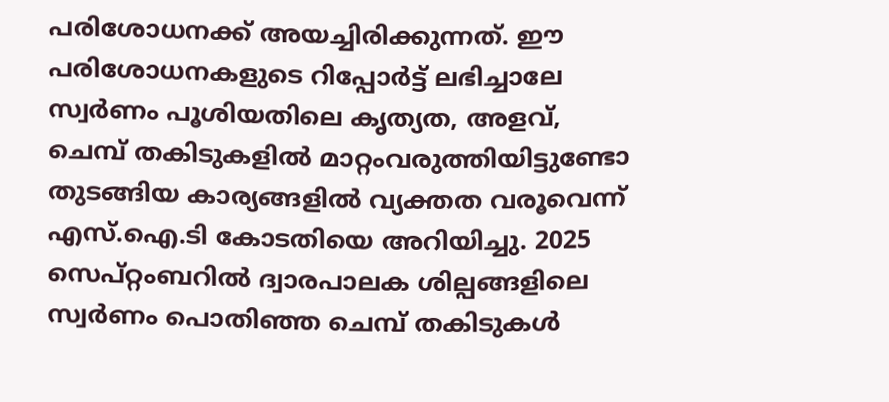പരിശോധനക്ക് അയച്ചിരിക്കുന്നത്. ഈ പരിശോധനകളുടെ റിപ്പോർട്ട് ലഭിച്ചാലേ സ്വർണം പൂശിയതിലെ കൃത്യത, അളവ്, ചെമ്പ് തകിടുകളിൽ മാറ്റംവരുത്തിയിട്ടുണ്ടോ തുടങ്ങിയ കാര്യങ്ങളിൽ വ്യക്തത വരൂവെന്ന് എസ്.ഐ.ടി കോടതിയെ അറിയിച്ചു. 2025 സെപ്റ്റംബറിൽ ദ്വാരപാലക ശില്പങ്ങളിലെ സ്വർണം പൊതിഞ്ഞ ചെമ്പ് തകിടുകൾ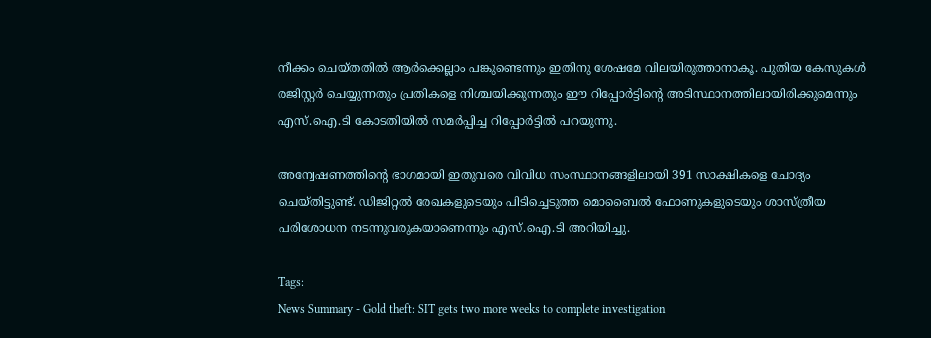നീക്കം ചെയ്തതിൽ ആർക്കെല്ലാം പങ്കുണ്ടെന്നും ഇതിനു ശേഷമേ വിലയിരുത്താനാകൂ. പുതിയ കേസുകൾ രജിസ്റ്റർ ചെയ്യുന്നതും പ്രതികളെ നിശ്ചയിക്കുന്നതും ഈ റിപ്പോർട്ടിന്‍റെ അടിസ്ഥാനത്തിലായിരിക്കുമെന്നും എസ്.ഐ.ടി കോടതിയിൽ സമർപ്പിച്ച റിപ്പോർട്ടിൽ പറയുന്നു.

അന്വേഷണത്തിന്‍റെ ഭാഗമായി ഇതുവരെ വിവിധ സംസ്ഥാനങ്ങളിലായി 391 സാക്ഷികളെ ചോദ്യം ചെയ്തിട്ടുണ്ട്. ഡിജിറ്റൽ രേഖകളുടെയും പിടിച്ചെടുത്ത മൊബൈൽ ഫോണുകളുടെയും ശാസ്ത്രീയ പരിശോധന നടന്നുവരുകയാണെന്നും എസ്.ഐ.ടി അറിയിച്ചു.

Tags:
News Summary - Gold theft: SIT gets two more weeks to complete investigation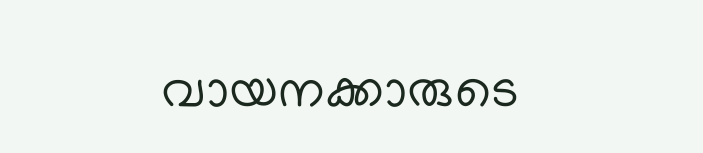വായനക്കാരുടെ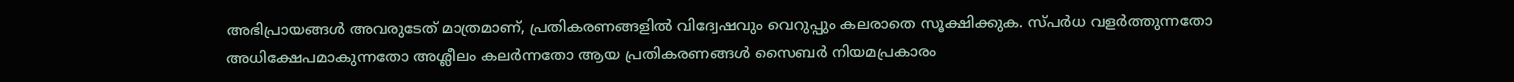അഭിപ്രായങ്ങള്‍ അവരുടേത് മാത്രമാണ്, പ്രതികരണങ്ങളിൽ വിദ്വേഷവും വെറുപ്പും കലരാതെ സൂക്ഷിക്കുക. സ്പർധ വളർത്തുന്നതോ അധിക്ഷേപമാകുന്നതോ അശ്ലീലം കലർന്നതോ ആയ പ്രതികരണങ്ങൾ സൈബർ നിയമപ്രകാരം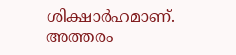ശിക്ഷാർഹമാണ്. അത്തരം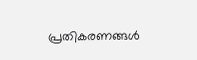പ്രതികരണങ്ങൾ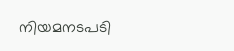നിയമനടപടി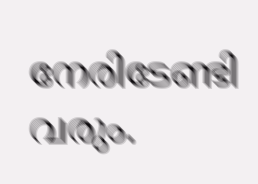നേരിടേണ്ടി വരും.